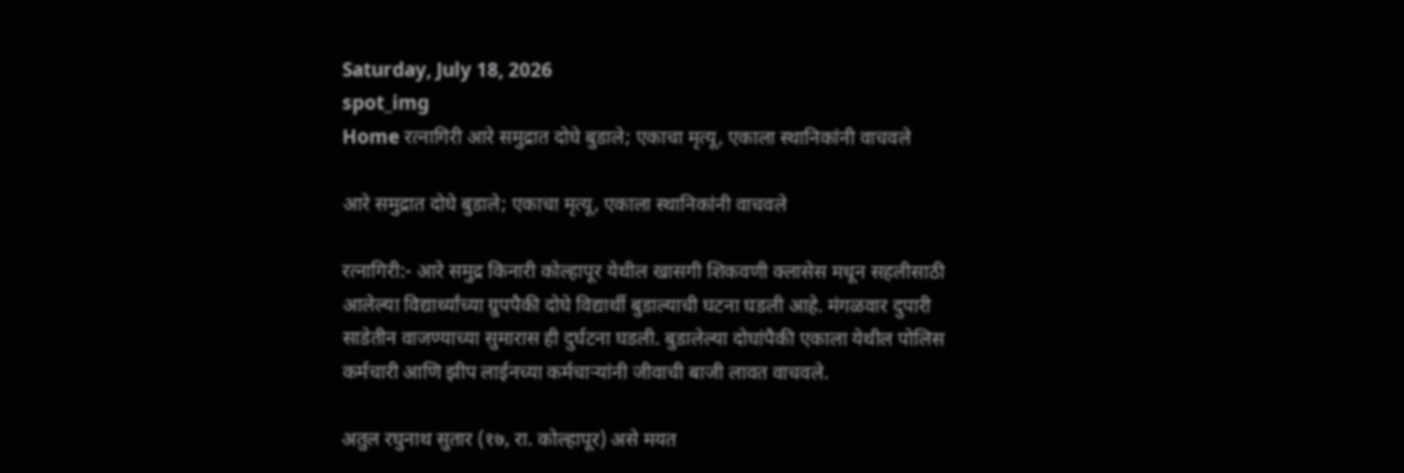Saturday, July 18, 2026
spot_img
Home रत्नागिरी आरे समुद्रात दोघे बुडाले; एकाचा मृत्यू, एकाला स्थानिकांनी वाचवले

आरे समुद्रात दोघे बुडाले; एकाचा मृत्यू, एकाला स्थानिकांनी वाचवले

रत्नागिरी:- आरे समुद्र किनारी कोल्हापूर येथील खासगी शिकवणी क्लासेस मधून सहलीसाठी आलेल्या विद्यार्थ्यांच्या ग्रुपपैकी दोघे विद्यार्थी बुडाल्याची घटना घडली आहे. मंगळवार दुपारी साडेतीन वाजण्याच्या सुमारास ही दुर्घटना घडली. बुडालेल्या दोघांपैकी एकाला येथील पोलिस कर्मचारी आणि झीप लाईनच्या कर्मचाऱ्यांनी जीवाची बाजी लावत वाचवले.

अतुल रघुनाथ सुतार (१७, रा. कोल्हापूर) असे मयत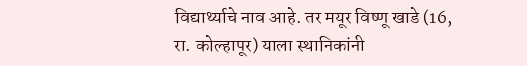विद्यार्थ्याचे नाव आहे. तर मयूर विष्णू खाडे (16, रा. कोल्हापूर) याला स्थानिकांनी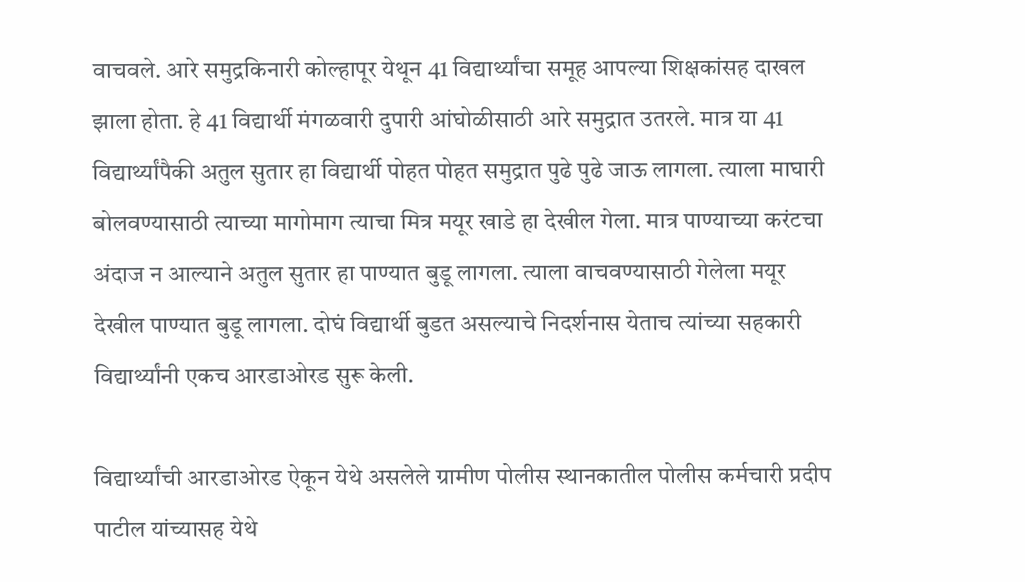वाचवले. आरे समुद्रकिनारी कोल्हापूर येथून 41 विद्यार्थ्यांचा समूह आपल्या शिक्षकांसह दाखल झाला होता. हे 41 विद्यार्थी मंगळवारी दुपारी आंघोळीसाठी आरे समुद्रात उतरले. मात्र या 41 विद्यार्थ्यांपैकी अतुल सुतार हा विद्यार्थी पोहत पोहत समुद्रात पुढे पुढे जाऊ लागला. त्याला माघारी बोलवण्यासाठी त्याच्या मागोमाग त्याचा मित्र मयूर खाडे हा देखील गेला. मात्र पाण्याच्या करंटचा अंदाज न आल्याने अतुल सुतार हा पाण्यात बुडू लागला. त्याला वाचवण्यासाठी गेलेला मयूर देखील पाण्यात बुडू लागला. दोघं विद्यार्थी बुडत असल्याचे निदर्शनास येताच त्यांच्या सहकारी विद्यार्थ्यांनी एकच आरडाओरड सुरू केली.

विद्यार्थ्यांची आरडाओरड ऐकून येथे असलेले ग्रामीण पोलीस स्थानकातील पोलीस कर्मचारी प्रदीप पाटील यांच्यासह येथे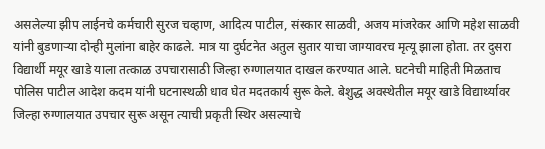असलेल्या झीप लाईनचे कर्मचारी सुरज चव्हाण, आदित्य पाटील, संस्कार साळवी, अजय मांजरेकर आणि महेश साळवी यांनी बुडणाऱ्या दोन्ही मुलांना बाहेर काढले. मात्र या दुर्घटनेत अतुल सुतार याचा जाग्यावरच मृत्यू झाला होता. तर दुसरा विद्यार्थी मयूर खाडे याला तत्काळ उपचारासाठी जिल्हा रुग्णालयात दाखल करण्यात आले. घटनेची माहिती मिळताच पोलिस पाटील आदेश कदम यांनी घटनास्थळी धाव घेत मदतकार्य सुरू केले. बेशुद्ध अवस्थेतील मयूर खाडे विद्यार्थ्यावर जिल्हा रुग्णालयात उपचार सुरू असून त्याची प्रकृती स्थिर असल्याचे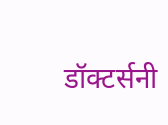डॉक्टर्सनी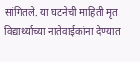सांगितले. या घटनेची माहिती मृत विद्यार्थ्याच्या नातेवाईकांना देण्यात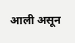आली असून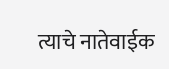त्याचे नातेवाईक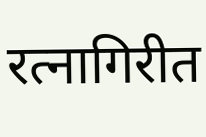रत्नागिरीत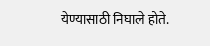येण्यासाठी निघाले होते.